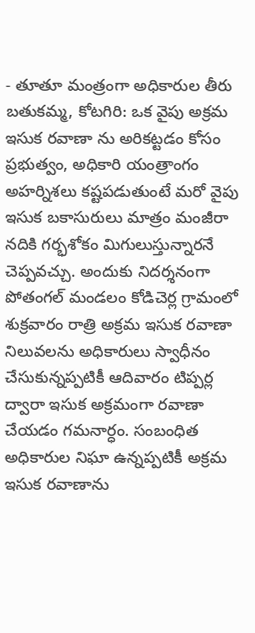- తూతూ మంత్రంగా అధికారుల తీరు
బతుకమ్మ, కోటగిరి: ఒక వైపు అక్రమ ఇసుక రవాణా ను అరికట్టడం కోసం ప్రభుత్వం, అధికారి యంత్రాంగం అహర్నిశలు కష్టపడుతుంటే మరో వైపు ఇసుక బకాసురులు మాత్రం మంజీరా నదికి గర్భశోకం మిగులుస్తున్నారనే చెప్పవచ్చు. అందుకు నిదర్శనంగా పోతంగల్ మండలం కోడిచెర్ల గ్రామంలో శుక్రవారం రాత్రి అక్రమ ఇసుక రవాణా నిలువలను అధికారులు స్వాధీనం చేసుకున్నప్పటికీ ఆదివారం టిప్పర్ల ద్వారా ఇసుక అక్రమంగా రవాణా చేయడం గమనార్ధం. సంబంధిత అధికారుల నిఘా ఉన్నప్పటికీ అక్రమ ఇసుక రవాణాను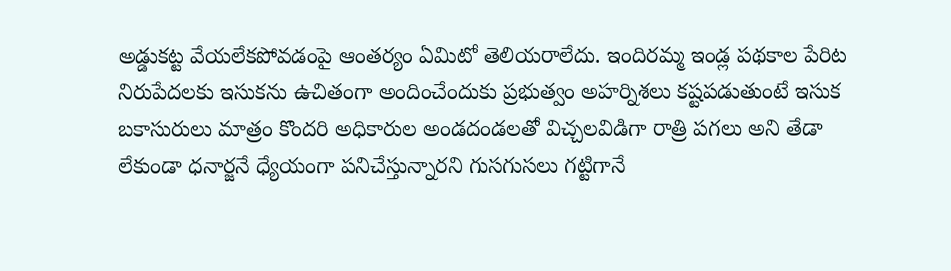అడ్డుకట్ట వేయలేకపోవడంపై ఆంతర్యం ఏమిటో తెలియరాలేదు. ఇందిరమ్మ ఇండ్ల పథకాల పేరిట నిరుపేదలకు ఇసుకను ఉచితంగా అందించేందుకు ప్రభుత్వం అహర్నిశలు కష్టపడుతుంటే ఇసుక బకాసురులు మాత్రం కొందరి అధికారుల అండదండలతో విచ్చలవిడిగా రాత్రి పగలు అని తేడా లేకుండా ధనార్జనే ధ్యేయంగా పనిచేస్తున్నారని గుసగుసలు గట్టిగానే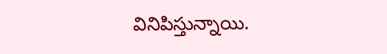వినిపిస్తున్నాయి.